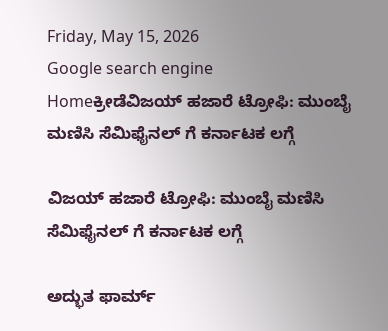Friday, May 15, 2026
Google search engine
Homeಕ್ರೀಡೆವಿಜಯ್ ಹಜಾರೆ ಟ್ರೋಫಿ: ಮುಂಬೈ ಮಣಿಸಿ ಸೆಮಿಫೈನಲ್ ಗೆ ಕರ್ನಾಟಕ ಲಗ್ಗೆ

ವಿಜಯ್ ಹಜಾರೆ ಟ್ರೋಫಿ: ಮುಂಬೈ ಮಣಿಸಿ ಸೆಮಿಫೈನಲ್ ಗೆ ಕರ್ನಾಟಕ ಲಗ್ಗೆ

ಅದ್ಭುತ ಫಾರ್ಮ್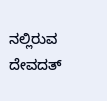ನಲ್ಲಿರುವ ದೇವದತ್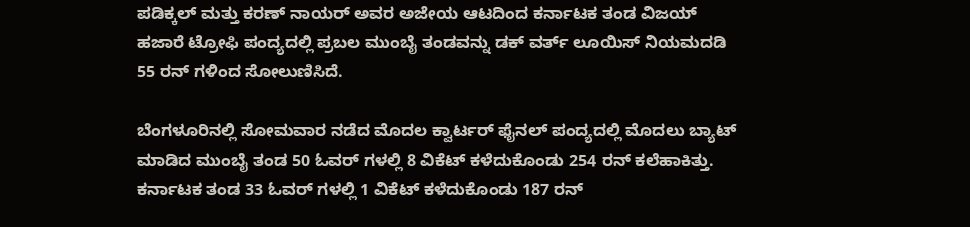ಪಡಿಕ್ಕಲ್ ಮತ್ತು ಕರಣ್ ನಾಯರ್ ಅವರ ಅಜೇಯ ಆಟದಿಂದ ಕರ್ನಾಟಕ ತಂಡ ವಿಜಯ್ ಹಜಾರೆ ಟ್ರೋಫಿ ಪಂದ್ಯದಲ್ಲಿ ಪ್ರಬಲ ಮುಂಬೈ ತಂಡವನ್ನು ಡಕ್ ವರ್ತ್ ಲೂಯಿಸ್ ನಿಯಮದಡಿ 55 ರನ್ ಗಳಿಂದ ಸೋಲುಣಿಸಿದೆ.

ಬೆಂಗಳೂರಿನಲ್ಲಿ ಸೋಮವಾರ ನಡೆದ ಮೊದಲ ಕ್ವಾರ್ಟರ್ ಫೈನಲ್ ಪಂದ್ಯದಲ್ಲಿ ಮೊದಲು ಬ್ಯಾಟ್ ಮಾಡಿದ ಮುಂಬೈ ತಂಡ 50 ಓವರ್ ಗಳಲ್ಲಿ 8 ವಿಕೆಟ್ ಕಳೆದುಕೊಂಡು 254 ರನ್ ಕಲೆಹಾಕಿತ್ತು. ಕರ್ನಾಟಕ ತಂಡ 33 ಓವರ್ ಗಳಲ್ಲಿ 1 ವಿಕೆಟ್ ಕಳೆದುಕೊಂಡು 187 ರನ್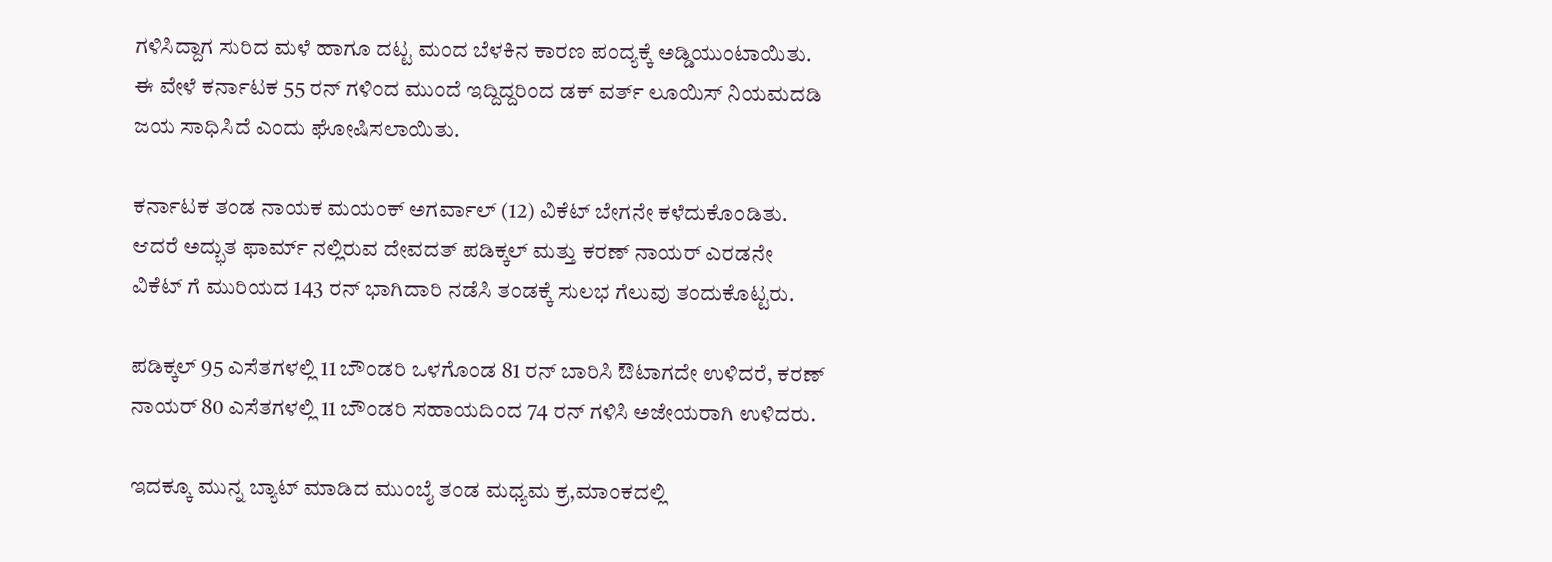ಗಳಿಸಿದ್ದಾಗ ಸುರಿದ ಮಳೆ ಹಾಗೂ ದಟ್ಟ ಮಂದ ಬೆಳಕಿನ ಕಾರಣ ಪಂದ್ಯಕ್ಕೆ ಅಡ್ಡಿಯುಂಟಾಯಿತು. ಈ ವೇಳೆ ಕರ್ನಾಟಕ 55 ರನ್ ಗಳಿಂದ ಮುಂದೆ ಇದ್ದಿದ್ದರಿಂದ ಡಕ್ ವರ್ತ್ ಲೂಯಿಸ್ ನಿಯಮದಡಿ ಜಯ ಸಾಧಿಸಿದೆ ಎಂದು ಘೋಷಿಸಲಾಯಿತು.

ಕರ್ನಾಟಕ ತಂಡ ನಾಯಕ ಮಯಂಕ್ ಅಗರ್ವಾಲ್ (12) ವಿಕೆಟ್ ಬೇಗನೇ ಕಳೆದುಕೊಂಡಿತು. ಆದರೆ ಅದ್ಭುತ ಫಾರ್ಮ್ ನಲ್ಲಿರುವ ದೇವದತ್ ಪಡಿಕ್ಕಲ್ ಮತ್ತು ಕರಣ್ ನಾಯರ್ ಎರಡನೇ ವಿಕೆಟ್ ಗೆ ಮುರಿಯದ 143 ರನ್ ಭಾಗಿದಾರಿ ನಡೆಸಿ ತಂಡಕ್ಕೆ ಸುಲಭ ಗೆಲುವು ತಂದುಕೊಟ್ಟರು.

ಪಡಿಕ್ಕಲ್ 95 ಎಸೆತಗಳಲ್ಲಿ 11 ಬೌಂಡರಿ ಒಳಗೊಂಡ 81 ರನ್ ಬಾರಿಸಿ ಔಟಾಗದೇ ಉಳಿದರೆ, ಕರಣ್ ನಾಯರ್ 80 ಎಸೆತಗಳಲ್ಲಿ 11 ಬೌಂಡರಿ ಸಹಾಯದಿಂದ 74 ರನ್ ಗಳಿಸಿ ಅಜೇಯರಾಗಿ ಉಳಿದರು.

ಇದಕ್ಕೂ ಮುನ್ನ ಬ್ಯಾಟ್ ಮಾಡಿದ ಮುಂಬೈ ತಂಡ ಮಧ್ಯಮ ಕ್ರ,ಮಾಂಕದಲ್ಲಿ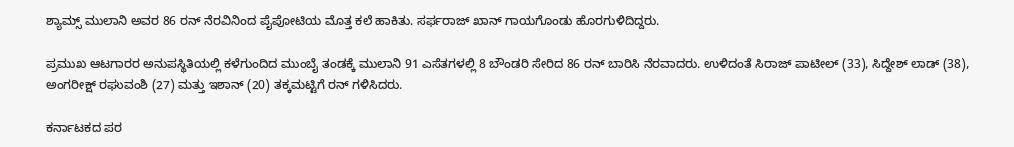ಶ್ಯಾಮ್ಸ್ ಮುಲಾನಿ ಅವರ 86 ರನ್ ನೆರವಿನಿಂದ ಪೈಪೋಟಿಯ ಮೊತ್ತ ಕಲೆ ಹಾಕಿತು. ಸರ್ಫರಾಜ್ ಖಾನ್ ಗಾಯಗೊಂಡು ಹೊರಗುಳಿದಿದ್ದರು.

ಪ್ರಮುಖ ಆಟಗಾರರ ಅನುಪಸ್ಥಿತಿಯಲ್ಲಿ ಕಳೆಗುಂದಿದ ಮುಂಬೈ ತಂಡಕ್ಕೆ ಮುಲಾನಿ 91 ಎಸೆತಗಳಲ್ಲಿ 8 ಬೌಂಡರಿ ಸೇರಿದ 86 ರನ್ ಬಾರಿಸಿ ನೆರವಾದರು. ಉಳಿದಂತೆ ಸಿರಾಜ್ ಪಾಟೀಲ್ (33), ಸಿದ್ದೇಶ್ ಲಾಡ್ (38), ಅಂಗರೀಕ್ಷ್ ರಘುವಂಶಿ (27) ಮತ್ತು ಇಶಾನ್ (20) ತಕ್ಕಮಟ್ಟಿಗೆ ರನ್ ಗಳಿಸಿದರು.

ಕರ್ನಾಟಕದ ಪರ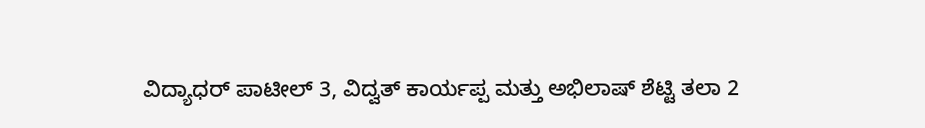ವಿದ್ಯಾಧರ್ ಪಾಟೀಲ್ 3, ವಿದ್ವತ್ ಕಾರ್ಯಪ್ಪ ಮತ್ತು ಅಭಿಲಾಷ್ ಶೆಟ್ಟಿ ತಲಾ 2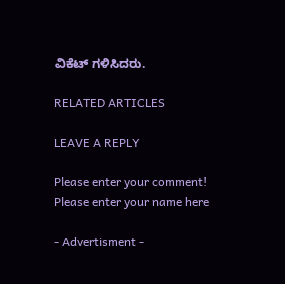ವಿಕೆಟ್ ಗಳಿಸಿದರು.

RELATED ARTICLES

LEAVE A REPLY

Please enter your comment!
Please enter your name here

- Advertisment -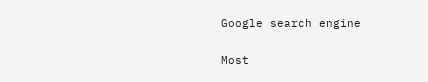Google search engine

Most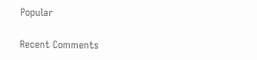Popular

Recent Comments